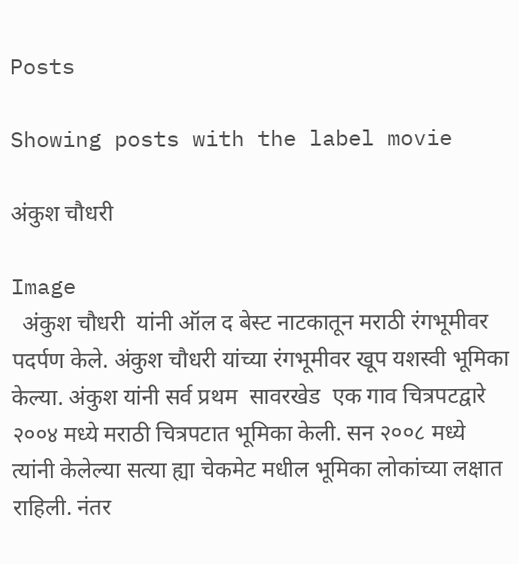Posts

Showing posts with the label movie

अंकुश चौधरी

Image
  अंकुश चौधरी  यांनी ऑल द बेस्ट नाटकातून मराठी रंगभूमीवर पदर्पण केले. अंकुश चौधरी यांच्या रंगभूमीवर खूप यशस्वी भूमिका केल्या. अंकुश यांनी सर्व प्रथम  सावरखेड  एक गाव चित्रपटद्वारे २००४ मध्ये मराठी चित्रपटात भूमिका केली. सन २००८ मध्ये त्यांनी केलेल्या सत्या ह्या चेकमेट मधील भूमिका लोकांच्या लक्षात राहिली. नंतर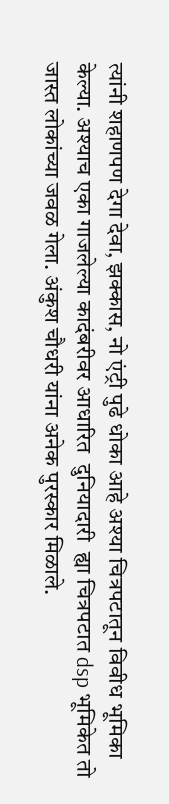त्यांनी शहाणपण देगा देवा, झक्कास, नो एंट्री पुढे धोका आहे अश्या चित्रपटातून विवीध भूमिका केल्या. अश्याच एका गाजलेल्या कादंबरीवर आधारित  दुनियादारी  ह्या चित्रपटात dsp भूमिकेत तो जास्त लोकांच्या जवळ गेला. अंकुश चौधरी यांना अनेक पुरस्कार मिळाले.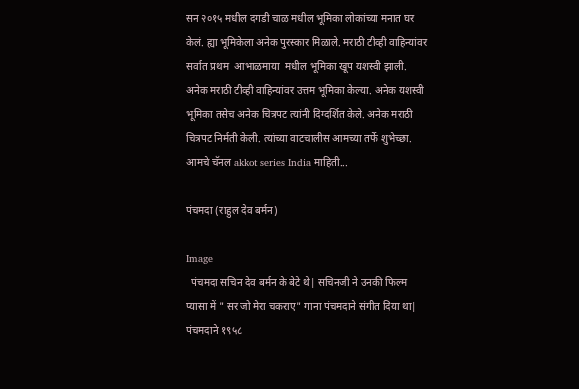सन २०१५ मधील दगडी चाळ मधील भूमिका लोकांच्या मनात घर केलं. ह्या भूमिकेला अनेक पुरस्कार मिळाले. मराठी टीव्ही वाहिन्यांवर सर्वात प्रथम  आभाळमाया  मधील भूमिका खूप यशस्वी झाली. अनेक मराठी टीव्ही वाहिन्यांवर उत्तम भूमिका केल्या. अनेक यशस्वी भूमिका तसेच अनेक चित्रपट त्यांनी दिग्दर्शित केले. अनेक मराठी चित्रपट निर्मती केली. त्यांच्या वाटचालीस आमच्या तर्फे शुभेच्छा. आमचे चॅनल akkot series India माहिती...

पंचमदा (राहुल देव बर्मन)

Image
  पंचमदा सचिन देव बर्मन के बेटे थे| सचिनजी ने उनकी फिल्म प्यासा में " सर जो मेरा चकराए" गाना पंचमदाने संगीत दिया था|  पंचमदाने १९५८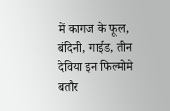में कागज के फूल, बंदिनी, गाईड, तीन देविया इन फिल्मोमे बतौर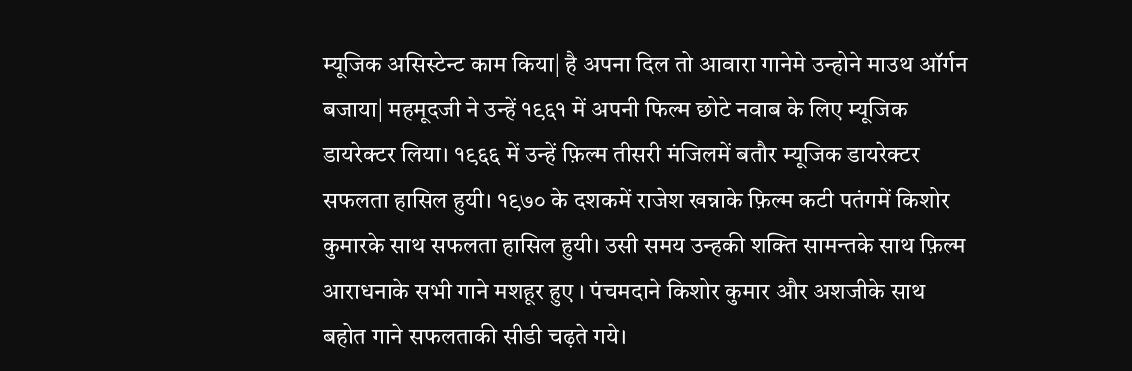म्यूजिक असिस्टेन्ट काम किया| है अपना दिल तो आवारा गानेमे उन्होने माउथ ऑर्गन बजाया| महमूदजी ने उन्हें १९६१ में अपनी फिल्म छोटे नवाब के लिए म्यूजिक डायरेक्टर लिया। १९६६ में उन्हें फ़िल्म तीसरी मंजिलमें बतौर म्यूजिक डायरेक्टर सफलता हासिल हुयी। १९७० के दशकमें राजेश खन्नाके फ़िल्म कटी पतंगमें किशोर कुमारके साथ सफलता हासिल हुयी। उसी समय उन्हकी शक्ति सामन्तके साथ फ़िल्म आराधनाके सभी गाने मशहूर हुए । पंचमदाने किशोर कुमार और अशजीके साथ बहोत गाने सफलताकी सीडी चढ़ते गये।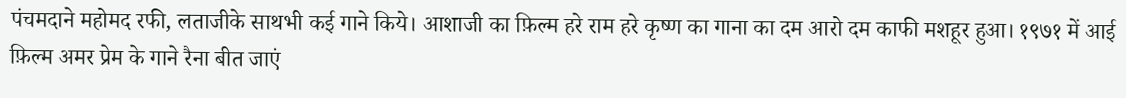पंचमदाने महोमद रफी, लताजीके साथभी कई गाने किये। आशाजी का फ़िल्म हरे राम हरे कृष्ण का गाना का दम आरो दम काफी मशहूर हुआ। १९७१ में आई फ़िल्म अमर प्रेम के गाने रैना बीत जाएं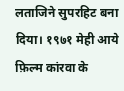लताजिने सुपरहिट बना दिया। १९७१ मेही आये फ़िल्म कांरवा के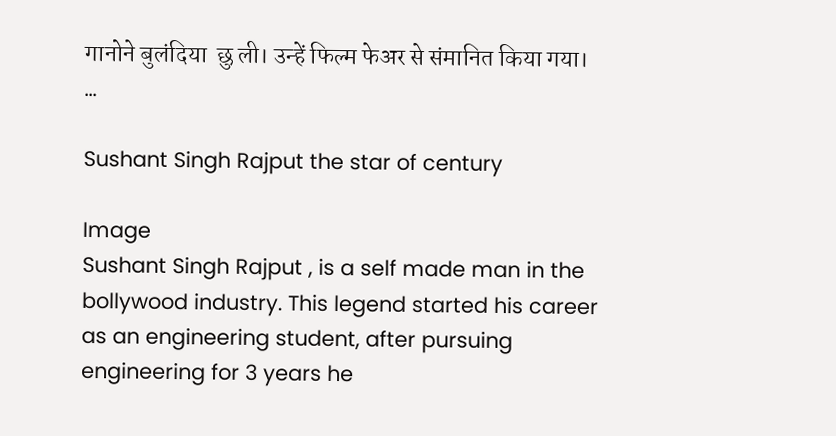गानोने बुलंदिया  छु ली। उन्हें फिल्म फेअर से संमानित किया गया। ...

Sushant Singh Rajput the star of century

Image
Sushant Singh Rajput , is a self made man in the bollywood industry. This legend started his career as an engineering student, after pursuing engineering for 3 years he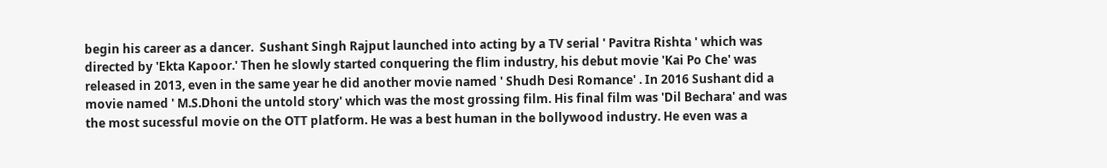begin his career as a dancer.  Sushant Singh Rajput launched into acting by a TV serial ' Pavitra Rishta ' which was directed by 'Ekta Kapoor.' Then he slowly started conquering the flim industry, his debut movie 'Kai Po Che' was released in 2013, even in the same year he did another movie named ' Shudh Desi Romance' . In 2016 Sushant did a movie named ' M.S.Dhoni the untold story' which was the most grossing film. His final film was 'Dil Bechara' and was the most sucessful movie on the OTT platform. He was a best human in the bollywood industry. He even was a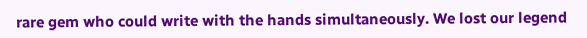rare gem who could write with the hands simultaneously. We lost our legend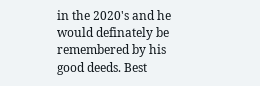in the 2020's and he would definately be remembered by his good deeds. Best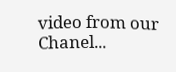video from our Chanel...